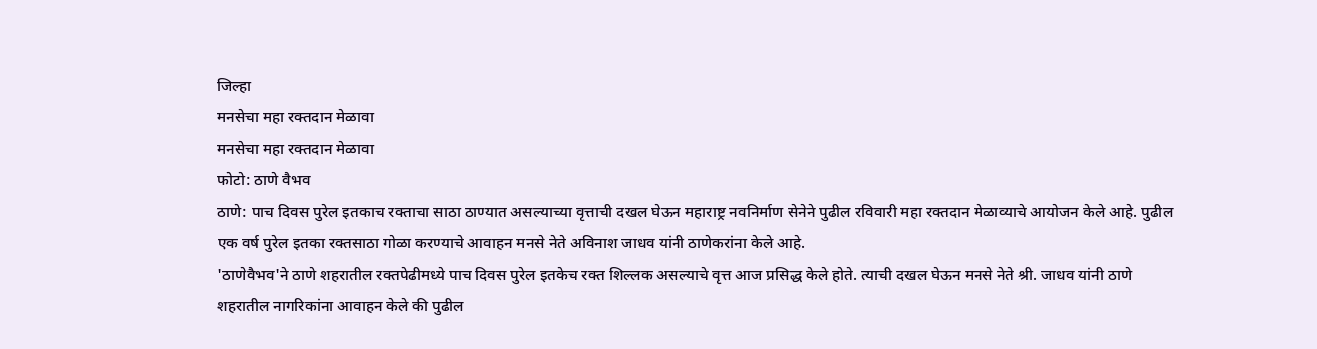जिल्हा
मनसेचा महा रक्तदान मेळावा
मनसेचा महा रक्तदान मेळावा
फोटो: ठाणे वैभव
ठाणे: पाच दिवस पुरेल इतकाच रक्ताचा साठा ठाण्यात असल्याच्या वृत्ताची दखल घेऊन महाराष्ट्र नवनिर्माण सेनेने पुढील रविवारी महा रक्तदान मेळाव्याचे आयोजन केले आहे. पुढील एक वर्ष पुरेल इतका रक्तसाठा गोळा करण्याचे आवाहन मनसे नेते अविनाश जाधव यांनी ठाणेकरांना केले आहे.
'ठाणेवैभव'ने ठाणे शहरातील रक्तपेढीमध्ये पाच दिवस पुरेल इतकेच रक्त शिल्लक असल्याचे वृत्त आज प्रसिद्ध केले होते. त्याची दखल घेऊन मनसे नेते श्री. जाधव यांनी ठाणे शहरातील नागरिकांना आवाहन केले की पुढील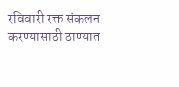रविवारी रक्त संकलन करण्यासाठी ठाण्यात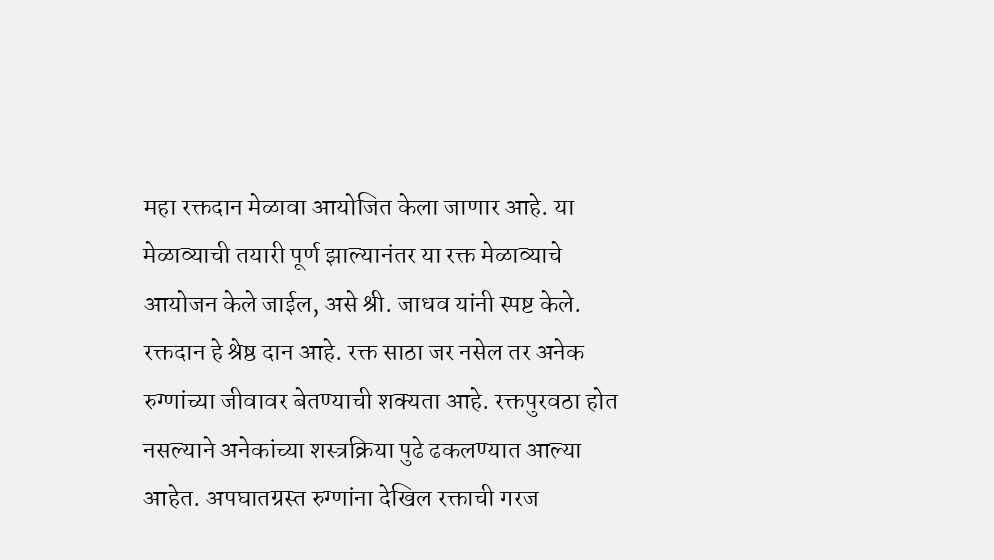महा रक्तदान मेळावा आयोजित केला जाणार आहे. या मेळाव्याची तयारी पूर्ण झाल्यानंतर या रक्त मेळाव्याचे आयोजन केले जाईल, असे श्री. जाधव यांनी स्पष्ट केले.
रक्तदान हे श्रेष्ठ दान आहे. रक्त साठा जर नसेल तर अनेक रुग्णांच्या जीवावर बेतण्याची शक्यता आहे. रक्तपुरवठा होत नसल्याने अनेकांच्या शस्त्रक्रिया पुढे ढकलण्यात आल्या आहेत. अपघातग्रस्त रुग्णांना देखिल रक्ताची गरज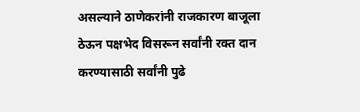असल्याने ठाणेकरांनी राजकारण बाजूला ठेऊन पक्षभेद विसरून सर्वांनी रक्त दान करण्यासाठी सर्वांनी पुढे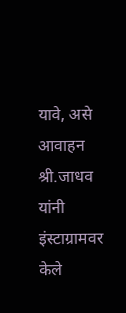यावे, असे आवाहन श्री.जाधव यांनी इंस्टाग्रामवर केले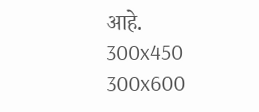आहे.
300x450
300x600